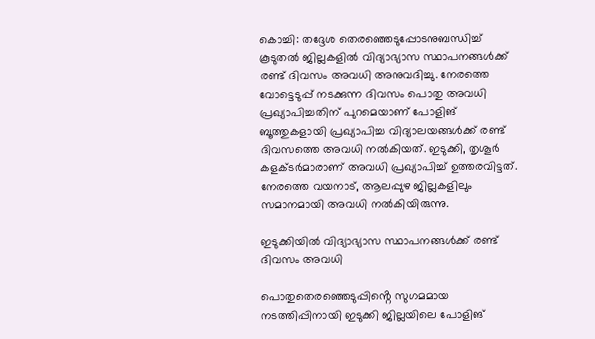കൊച്ചി: തദ്ദേശ തെരഞ്ഞെടുപ്പോടനുബന്ധിച്ച് കൂടുതൽ ജില്ലകളിൽ വിദ്യാഭ്യാസ സ്ഥാപനങ്ങൾക്ക് രണ്ട് ദിവസം അവധി അനുവദിച്ചു. നേരത്തെ വോട്ടെടുപ്പ് നടക്കുന്ന ദിവസം പൊതു അവധി പ്രഖ്യാപിച്ചതിന് പുറമെയാണ് പോളിങ് ബൂത്തുകളായി പ്രഖ്യാപിച്ച വിദ്യാലയങ്ങൾക്ക് രണ്ട് ദിവസത്തെ അവധി നൽകിയത്. ഇടുക്കി, തൃശൂർ കളക്ടർമാരാണ് അവധി പ്രഖ്യാപിച്ച് ഉത്തരവിട്ടത്. നേരത്തെ വയനാട്, ആലപ്പുഴ ജില്ലകളിലും സമാനമായി അവധി നൽകിയിരുന്നു.

ഇടുക്കിയിൽ വിദ്യാഭ്യാസ സ്ഥാപനങ്ങൾക്ക് രണ്ട് ദിവസം അവധി

പൊതുതെരഞ്ഞെടുപ്പിൻ്റെ സുഗമമായ നടത്തിപ്പിനായി ഇടുക്കി ജില്ലയിലെ പോളിങ്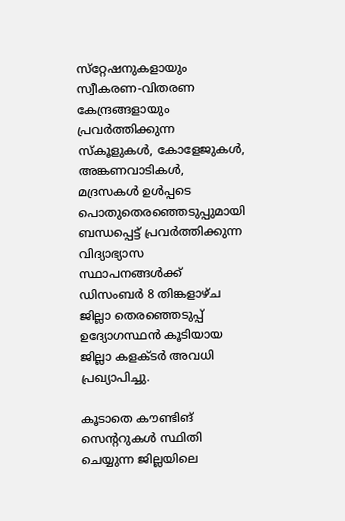സ്‌റ്റേഷനുകളായും സ്വീകരണ-വിതരണ കേന്ദ്രങ്ങളായും പ്രവര്‍ത്തിക്കുന്ന സ്‌കൂളുകള്‍, കോളേജുകള്‍, അങ്കണവാടികള്‍, മദ്രസകള്‍ ഉള്‍പ്പടെ പൊതുതെരഞ്ഞെടുപ്പുമായി ബന്ധപ്പെട്ട് പ്രവര്‍ത്തിക്കുന്ന വിദ്യാഭ്യാസ സ്ഥാപനങ്ങള്‍ക്ക് ഡിസംബര്‍ 8 തിങ്കളാഴ്ച ജില്ലാ തെരഞ്ഞെടുപ്പ് ഉദ്യോഗസ്ഥന്‍ കൂടിയായ ജില്ലാ കളക്ടര്‍ അവധി പ്രഖ്യാപിച്ചു.

കൂടാതെ കൗണ്ടിങ് സെൻ്ററുകള്‍ സ്ഥിതി ചെയ്യുന്ന ജില്ലയിലെ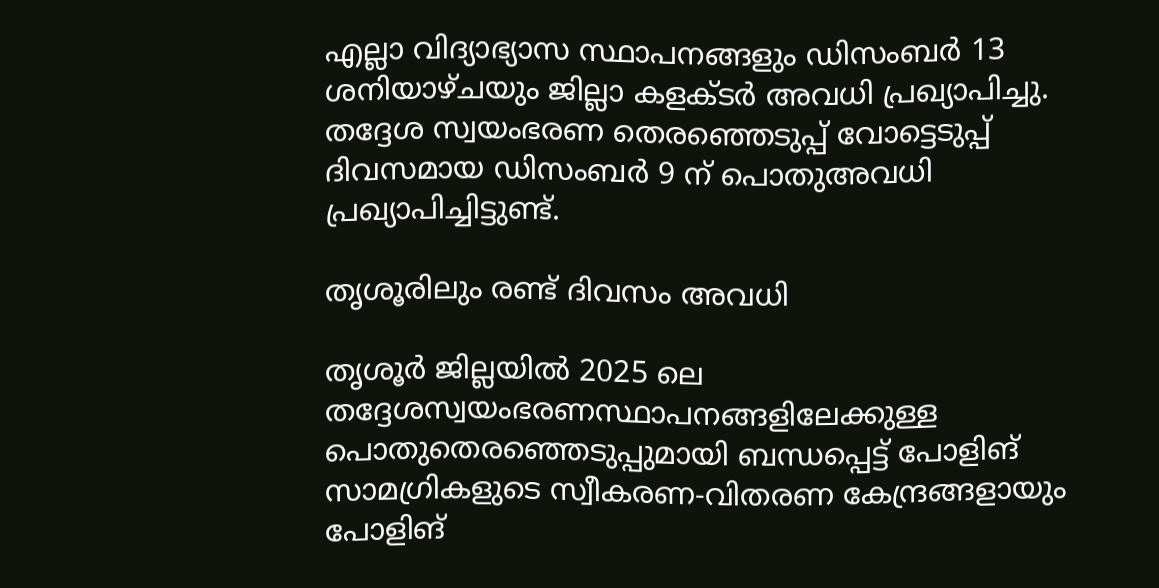എല്ലാ വിദ്യാഭ്യാസ സ്ഥാപനങ്ങളും ഡിസംബര്‍ 13 ശനിയാഴ്ചയും ജില്ലാ കളക്ടര്‍ അവധി പ്രഖ്യാപിച്ചു. തദ്ദേശ സ്വയംഭരണ തെരഞ്ഞെടുപ്പ് വോട്ടെടുപ്പ് ദിവസമായ ഡിസംബര്‍ 9 ന് പൊതുഅവധി പ്രഖ്യാപിച്ചിട്ടുണ്ട്.

തൃശൂരിലും രണ്ട് ദിവസം അവധി

തൃശൂര്‍ ജില്ലയില്‍ 2025 ലെ തദ്ദേശസ്വയംഭരണസ്ഥാപനങ്ങളിലേക്കുള്ള പൊതുതെരഞ്ഞെടുപ്പുമായി ബന്ധപ്പെട്ട് പോളിങ് സാമഗ്രികളുടെ സ്വീകരണ-വിതരണ കേന്ദ്രങ്ങളായും പോളിങ്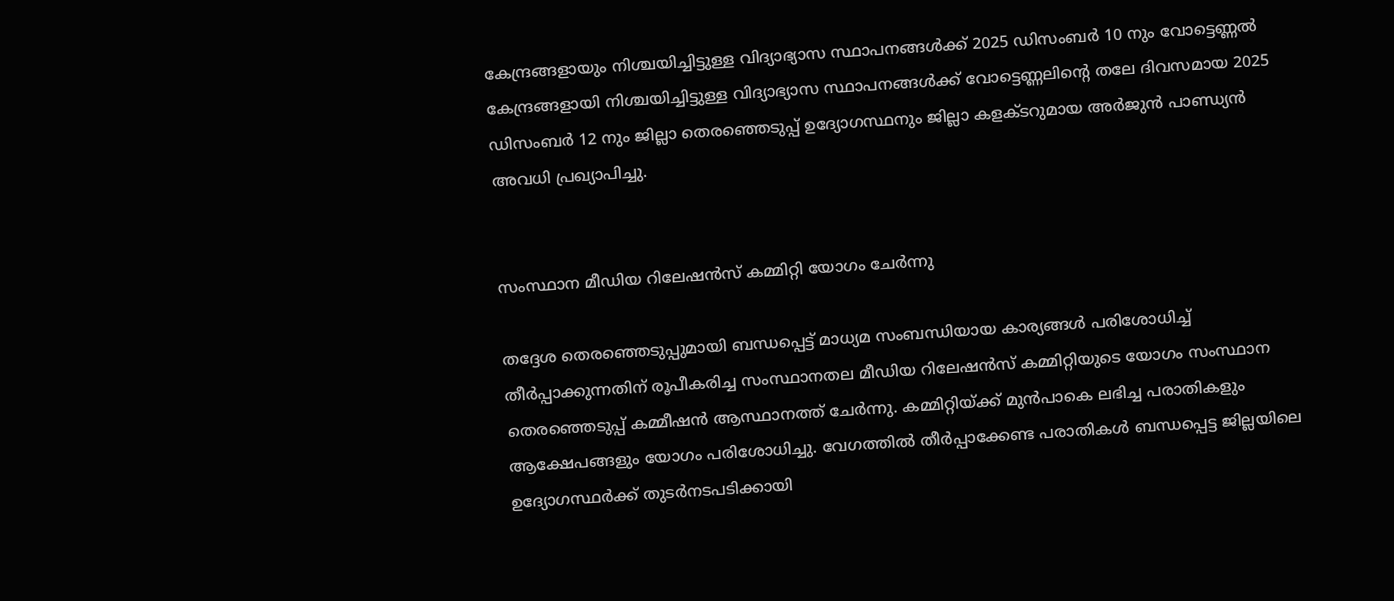കേന്ദ്രങ്ങളായും നിശ്ചയിച്ചിട്ടുള്ള വിദ്യാഭ്യാസ സ്ഥാപനങ്ങള്‍ക്ക് 2025 ഡിസംബര്‍ 10 നും വോട്ടെണ്ണല്‍ കേന്ദ്രങ്ങളായി നിശ്ചയിച്ചിട്ടുള്ള വിദ്യാഭ്യാസ സ്ഥാപനങ്ങള്‍ക്ക് വോട്ടെണ്ണലിൻ്റെ തലേ ദിവസമായ 2025 ഡിസംബര്‍ 12 നും ജില്ലാ തെരഞ്ഞെടുപ്പ് ഉദ്യോഗസ്ഥനും ജില്ലാ കളക്ടറുമായ അര്‍ജുന്‍ പാണ്ഡ്യന്‍ അവധി പ്രഖ്യാപിച്ചു.


സംസ്ഥാന മീഡിയ റിലേഷൻസ് കമ്മിറ്റി യോഗം ചേർന്നു

തദ്ദേശ തെരഞ്ഞെടുപ്പുമായി ബന്ധപ്പെട്ട് മാധ്യമ സംബന്ധിയായ കാര്യങ്ങൾ പരിശോധിച്ച് തീർപ്പാക്കുന്നതിന് രൂപീകരിച്ച സംസ്ഥാനതല മീഡിയ റിലേഷൻസ് കമ്മിറ്റിയുടെ യോഗം സംസ്ഥാന തെരഞ്ഞെടുപ്പ് കമ്മീഷൻ ആസ്ഥാനത്ത് ചേർന്നു. കമ്മിറ്റിയ്ക്ക് മുൻപാകെ ലഭിച്ച പരാതികളും ആക്ഷേപങ്ങളും യോഗം പരിശോധിച്ചു. വേഗത്തിൽ തീർപ്പാക്കേണ്ട പരാതികൾ ബന്ധപ്പെട്ട ജില്ലയിലെ ഉദ്യോഗസ്ഥർക്ക് തുടർനടപടിക്കായി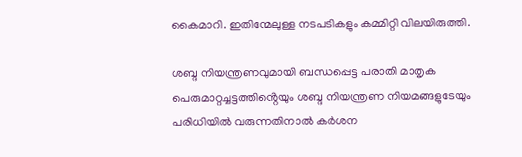കൈമാറി. ഇതിന്മേലുള്ള നടപടികളും കമ്മിറ്റി വിലയിരുത്തി.

ശബ്ദ നിയന്ത്രണവുമായി ബന്ധപ്പെട്ട പരാതി മാതൃക പെരുമാറ്റച്ചട്ടത്തിൻ്റെയും ശബ്ദ നിയന്ത്രണ നിയമങ്ങളുടേയും പരിധിയിൽ വരുന്നതിനാൽ കർശന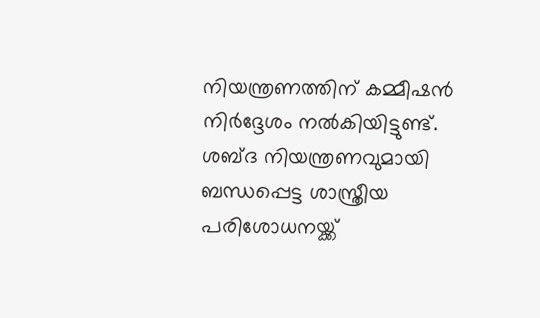നിയന്ത്രണത്തിന് കമ്മീഷൻ നിർദ്ദേശം നൽകിയിട്ടുണ്ട്. ശബ്ദ നിയന്ത്രണവുമായി ബന്ധപ്പെട്ട ശാസ്ത്രീയ പരിശോധനയ്ക്ക്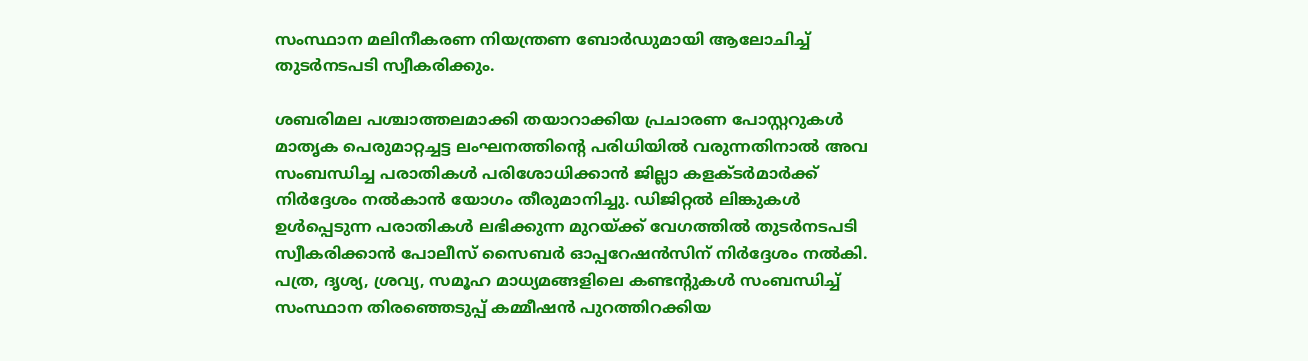സംസ്ഥാന മലിനീകരണ നിയന്ത്രണ ബോർഡുമായി ആലോചിച്ച് തുടർനടപടി സ്വീകരിക്കും.

ശബരിമല പശ്ചാത്തലമാക്കി തയാറാക്കിയ പ്രചാരണ പോസ്റ്ററുകൾ മാതൃക പെരുമാറ്റച്ചട്ട ലംഘനത്തിൻ്റെ പരിധിയിൽ വരുന്നതിനാൽ അവ സംബന്ധിച്ച പരാതികൾ പരിശോധിക്കാൻ ജില്ലാ കളക്ടർമാർക്ക് നിർദ്ദേശം നൽകാൻ യോഗം തീരുമാനിച്ചു. ഡിജിറ്റൽ ലിങ്കുകൾ ഉൾപ്പെടുന്ന പരാതികൾ ലഭിക്കുന്ന മുറയ്ക്ക് വേഗത്തിൽ തുടർനടപടി സ്വീകരിക്കാൻ പോലീസ് സൈബർ ഓപ്പറേഷൻസിന് നിർദ്ദേശം നൽകി. പത്ര, ദൃശ്യ, ശ്രവ്യ, സമൂഹ മാധ്യമങ്ങളിലെ കണ്ടന്റുകൾ സംബന്ധിച്ച് സംസ്ഥാന തിരഞ്ഞെടുപ്പ് കമ്മീഷൻ പുറത്തിറക്കിയ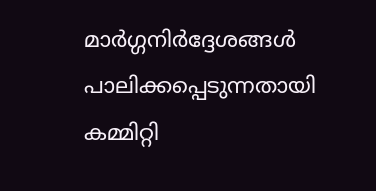മാർഗ്ഗനിർദ്ദേശങ്ങൾ പാലിക്കപ്പെടുന്നതായി കമ്മിറ്റി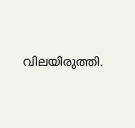വിലയിരുത്തി.